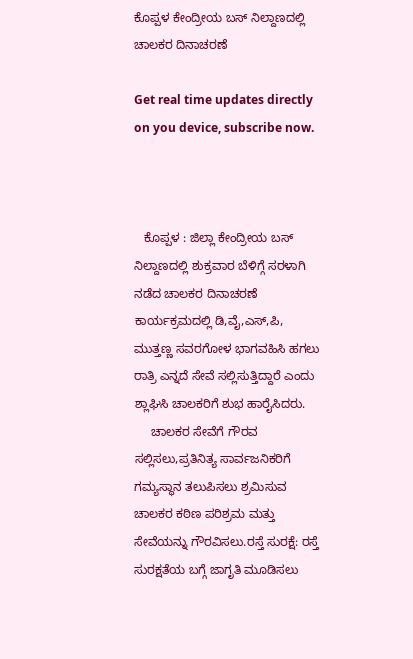ಕೊಪ್ಪಳ ಕೇಂದ್ರೀಯ ಬಸ್ ನಿಲ್ದಾಣದಲ್ಲಿ ಚಾಲಕರ ದಿನಾಚರಣೆ

Get real time updates directly on you device, subscribe now.



   ಕೊಪ್ಪಳ : ಜಿಲ್ಲಾ ಕೇಂದ್ರೀಯ ಬಸ್ ನಿಲ್ದಾಣದಲ್ಲಿ ಶುಕ್ರವಾರ ಬೆಳಿಗ್ಗೆ ಸರಳಾಗಿ ನಡೆದ ಚಾಲಕರ ದಿನಾಚರಣೆ ಕಾರ್ಯಕ್ರಮದಲ್ಲಿ ಡಿ,ವೈ,ಎಸ್,ಪಿ, ಮುತ್ತಣ್ಣ ಸವರಗೋಳ ಭಾಗವಹಿಸಿ ಹಗಲು ರಾತ್ರಿ ಎನ್ನದೆ ಸೇವೆ ಸಲ್ಲಿಸುತ್ತಿದ್ದಾರೆ ಎಂದು ಶ್ಲಾಘಿಸಿ ಚಾಲಕರಿಗೆ ಶುಭ ಹಾರೈಸಿದರು.
     ಚಾಲಕರ ಸೇವೆಗೆ ಗೌರವ ಸಲ್ಲಿಸಲು,ಪ್ರತಿನಿತ್ಯ ಸಾರ್ವಜನಿಕರಿಗೆ ಗಮ್ಯಸ್ಥಾನ ತಲುಪಿಸಲು ಶ್ರಮಿಸುವ ಚಾಲಕರ ಕಠಿಣ ಪರಿಶ್ರಮ ಮತ್ತು ಸೇವೆಯನ್ನು ಗೌರವಿಸಲು.ರಸ್ತೆ ಸುರಕ್ಷೆ: ರಸ್ತೆ ಸುರಕ್ಷತೆಯ ಬಗ್ಗೆ ಜಾಗೃತಿ ಮೂಡಿಸಲು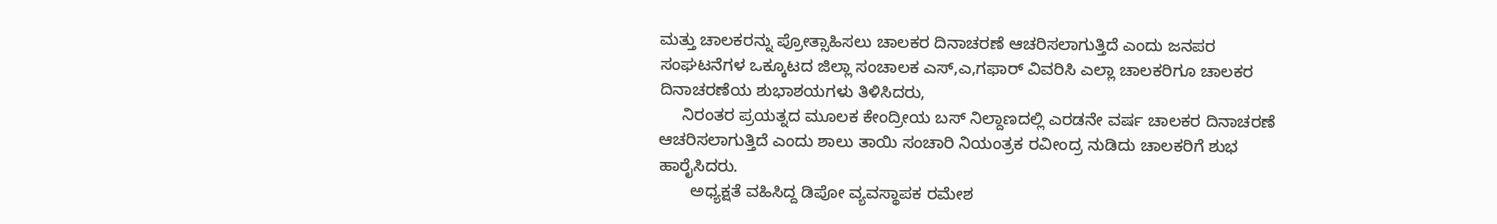ಮತ್ತು ಚಾಲಕರನ್ನು ಪ್ರೋತ್ಸಾಹಿಸಲು ಚಾಲಕರ ದಿನಾಚರಣೆ ಆಚರಿಸಲಾಗುತ್ತಿದೆ ಎಂದು ಜನಪರ ಸಂಘಟನೆಗಳ ಒಕ್ಕೂಟದ ಜಿಲ್ಲಾ ಸಂಚಾಲಕ ಎಸ್,ಎ,ಗಫಾರ್ ವಿವರಿಸಿ ಎಲ್ಲಾ ಚಾಲಕರಿಗೂ ಚಾಲಕರ ದಿನಾಚರಣೆಯ ಶುಭಾಶಯಗಳು ತಿಳಿಸಿದರು,
     ನಿರಂತರ ಪ್ರಯತ್ನದ ಮೂಲಕ ಕೇಂದ್ರೀಯ ಬಸ್ ನಿಲ್ದಾಣದಲ್ಲಿ ಎರಡನೇ ವರ್ಷ ಚಾಲಕರ ದಿನಾಚರಣೆ ಆಚರಿಸಲಾಗುತ್ತಿದೆ ಎಂದು ಶಾಲು ತಾಯಿ ಸಂಚಾರಿ ನಿಯಂತ್ರಕ ರವೀಂದ್ರ ನುಡಿದು ಚಾಲಕರಿಗೆ ಶುಭ ಹಾರೈಸಿದರು.
       ಅಧ್ಯಕ್ಷತೆ ವಹಿಸಿದ್ದ ಡಿಪೋ ವ್ಯವಸ್ಥಾಪಕ ರಮೇಶ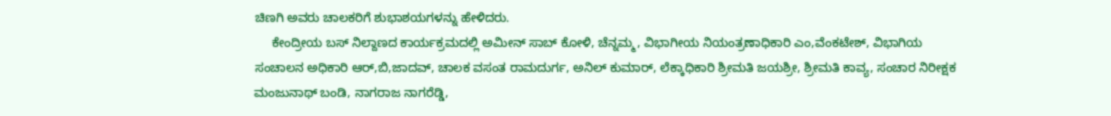ಚಿಣಗಿ ಅವರು ಚಾಲಕರಿಗೆ ಶುಭಾಶಯಗಳನ್ನು ಹೇಳಿದರು.
     ಕೇಂದ್ರೀಯ ಬಸ್ ನಿಲ್ದಾಣದ ಕಾರ್ಯಕ್ರಮದಲ್ಲಿ ಅಮೀನ್ ಸಾಬ್ ಕೋಳಿ, ಚೆನ್ನಮ್ಮ, ವಿಭಾಗೀಯ ನಿಯಂತ್ರಣಾಧಿಕಾರಿ ಎಂ,ವೆಂಕಟೇಶ್, ವಿಭಾಗಿಯ ಸಂಚಾಲನ ಅಧಿಕಾರಿ ಆರ್,ಬಿ,ಜಾದವ್, ಚಾಲಕ ವಸಂತ ರಾಮದುರ್ಗ, ಅನಿಲ್ ಕುಮಾರ್, ಲೆಕ್ಕಾಧಿಕಾರಿ ಶ್ರೀಮತಿ ಜಯಶ್ರೀ, ಶ್ರೀಮತಿ ಕಾವ್ಯ, ಸಂಚಾರ ನಿರೀಕ್ಷಕ ಮಂಜುನಾಥ್ ಬಂಡಿ, ನಾಗರಾಜ ನಾಗರೆಡ್ಡಿ,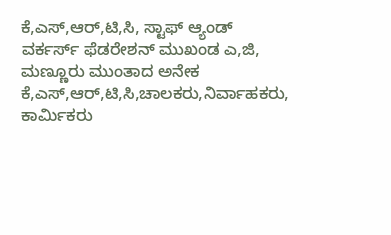ಕೆ,ಎಸ್,ಆರ್,ಟಿ,ಸಿ, ಸ್ಟಾಫ್ ಆ್ಯಂಡ್ ವರ್ಕರ್ಸ್ ಫೆಡರೇಶನ್ ಮುಖಂಡ ಎ,ಜಿ, ಮಣ್ಣೂರು ಮುಂತಾದ ಅನೇಕ ಕೆ,ಎಸ್,ಆರ್,ಟಿ,ಸಿ,ಚಾಲಕರು,ನಿರ್ವಾಹಕರು, ಕಾರ್ಮಿಕರು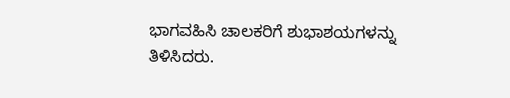ಭಾಗವಹಿಸಿ ಚಾಲಕರಿಗೆ ಶುಭಾಶಯಗಳನ್ನು ತಿಳಿಸಿದರು.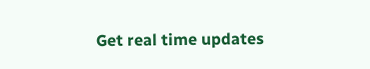Get real time updates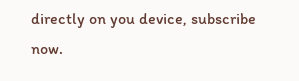directly on you device, subscribe now.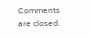Comments are closed.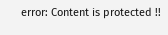error: Content is protected !!